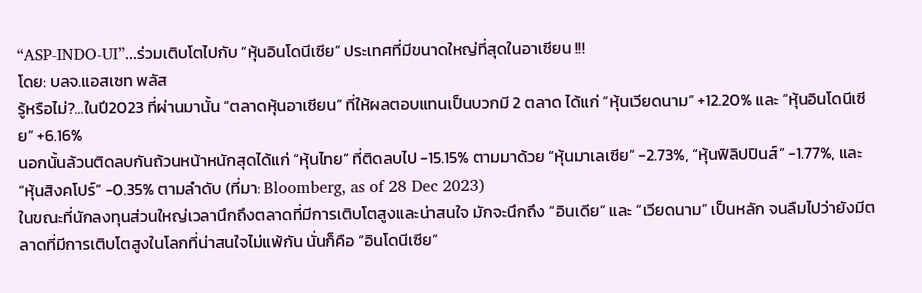“ASP-INDO-UI”...ร่วมเติบโตไปกับ “หุ้นอินโดนีเซีย” ประเทศที่มีขนาดใหญ่ที่สุดในอาเซียน !!!
โดย: บลจ.แอสเซท พลัส
รู้หรือไม่?...ในปี2023 ที่ผ่านมานั้น “ตลาดหุ้นอาเซียน” ที่ให้ผลตอบแทนเป็นบวกมี 2 ตลาด ได้แก่ “หุ้นเวียดนาม” +12.20% และ “หุ้นอินโดนีเซีย” +6.16%
นอกนั้นล้วนติดลบกันถ้วนหน้าหนักสุดได้แก่ “หุ้นไทย” ที่ติดลบไป -15.15% ตามมาด้วย “หุ้นมาเลเซีย” -2.73%, “หุ้นฟิลิปปินส์” -1.77%, และ “หุ้นสิงคโปร์” -0.35% ตามลำดับ (ที่มา: Bloomberg, as of 28 Dec 2023)
ในขณะที่นักลงทุนส่วนใหญ่เวลานึกถึงตลาดที่มีการเติบโตสูงและน่าสนใจ มักจะนึกถึง “อินเดีย” และ “เวียดนาม” เป็นหลัก จนลืมไปว่ายังมีตลาดที่มีการเติบโตสูงในโลกที่น่าสนใจไม่แพ้กัน นั่นก็คือ “อินโดนีเซีย”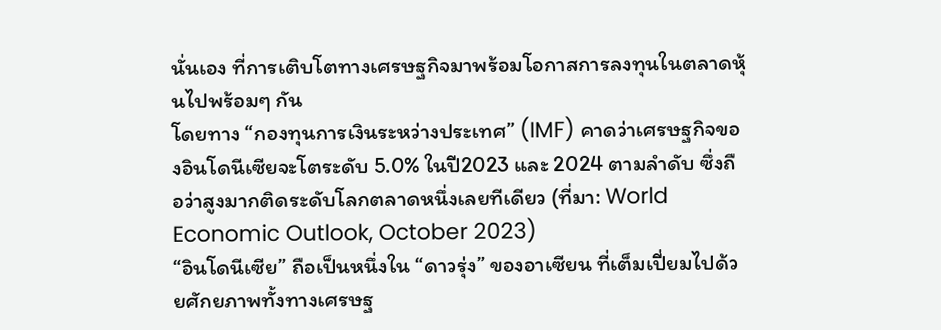นั่นเอง ที่การเติบโตทางเศรษฐกิจมาพร้อมโอกาสการลงทุนในตลาดหุ้นไปพร้อมๆ กัน
โดยทาง “กองทุนการเงินระหว่างประเทศ” (IMF) คาดว่าเศรษฐกิจของอินโดนีเซียจะโตระดับ 5.0% ในปี2023 และ 2024 ตามลำดับ ซึ่งถือว่าสูงมากติดระดับโลกตลาดหนึ่งเลยทีเดียว (ที่มา: World Economic Outlook, October 2023)
“อินโดนีเซีย” ถือเป็นหนึ่งใน “ดาวรุ่ง” ของอาเซียน ที่เต็มเปี่ยมไปด้วยศักยภาพทั้งทางเศรษฐ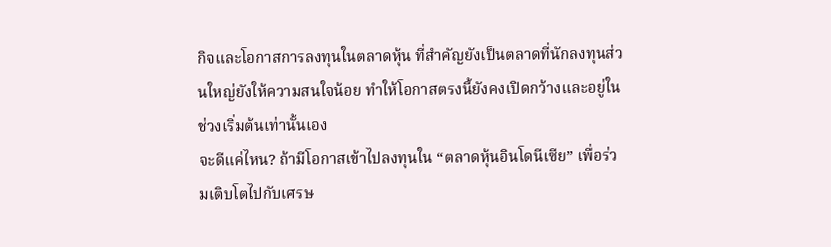กิจและโอกาสการลงทุนในตลาดหุ้น ที่สำคัญยังเป็นตลาดที่นักลงทุนส่วนใหญ่ยังให้ความสนใจน้อย ทำให้โอกาสตรงนี้ยังคงเปิดกว้างและอยู่ในช่วงเริ่มต้นเท่านั้นเอง
จะดีแค่ไหน? ถ้ามีโอกาสเข้าไปลงทุนใน “ตลาดหุ้นอินโดนีเซีย” เพื่อร่วมเติบโตไปกับเศรษ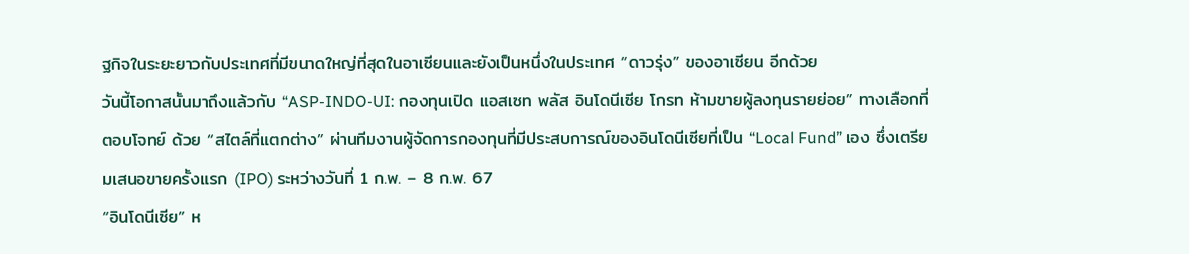ฐกิจในระยะยาวกับประเทศที่มีขนาดใหญ่ที่สุดในอาเซียนและยังเป็นหนึ่งในประเทศ “ดาวรุ่ง” ของอาเซียน อีกด้วย
วันนี้โอกาสนั้นมาถึงแล้วกับ “ASP-INDO-UI: กองทุนเปิด แอสเซท พลัส อินโดนีเซีย โกรท ห้ามขายผู้ลงทุนรายย่อย” ทางเลือกที่ตอบโจทย์ ด้วย “สไตล์ที่แตกต่าง” ผ่านทีมงานผู้จัดการกองทุนที่มีประสบการณ์ของอินโดนีเซียที่เป็น “Local Fund” เอง ซึ่งเตรียมเสนอขายครั้งแรก (IPO) ระหว่างวันที่ 1 ก.พ. – 8 ก.พ. 67
“อินโดนีเซีย” ห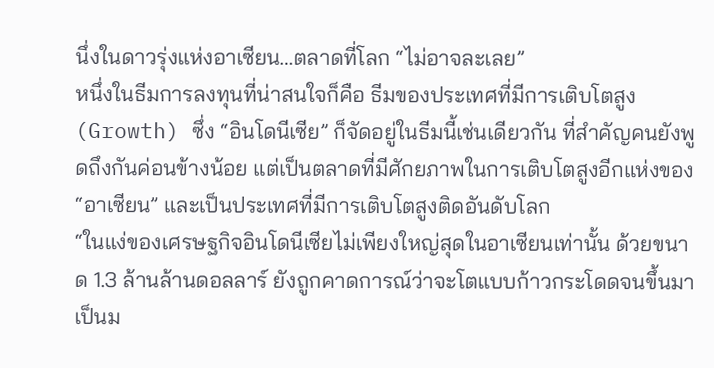นึ่งในดาวรุ่งแห่งอาเซียน…ตลาดที่โลก “ไม่อาจละเลย”
หนึ่งในธีมการลงทุนที่น่าสนใจก็คือ ธีมของประเทศที่มีการเติบโตสูง (Growth) ซึ่ง “อินโดนีเซีย” ก็จัดอยู่ในธีมนี้เช่นเดียวกัน ที่สำคัญคนยังพูดถึงกันค่อนข้างน้อย แต่เป็นตลาดที่มีศักยภาพในการเติบโตสูงอีกแห่งของ “อาเซียน” และเป็นประเทศที่มีการเติบโตสูงติดอันดับโลก
“ในแง่ของเศรษฐกิจอินโดนีเซียไม่เพียงใหญ่สุดในอาเซียนเท่านั้น ด้วยขนาด 1.3 ล้านล้านดอลลาร์ ยังถูกคาดการณ์ว่าจะโตแบบก้าวกระโดดจนขึ้นมาเป็นม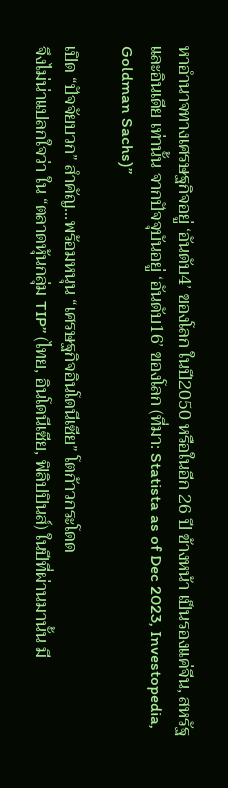หาอำนาจทางเศรษฐกิจอยู่ ‘อันดับ4’ ของโลก ในปี2050 หรือในอีก 26 ปี ข้างหน้า เป็นรองแค่จีน, สหรัฐ และอินเดีย เท่านั้น จากปัจจุบันอยู่ ‘อันดับ16’ ของโลก (ที่มา: Statista as of Dec 2023, Investopedia, Goldman Sachs)”

เปิด “ปัจจัยบวก” สำคัญ...พร้อมหนุน “เศรษฐกิจอินโดนีเซีย” โตก้าวกระโดด
จึงไม่น่าแปลกใจว่า ใน “ตลาดหุ้นกลุ่ม TIP” (ไทย, อินโดนีเซีย, ฟิลิปปินส์) ในปีที่ผ่านมานั้น มี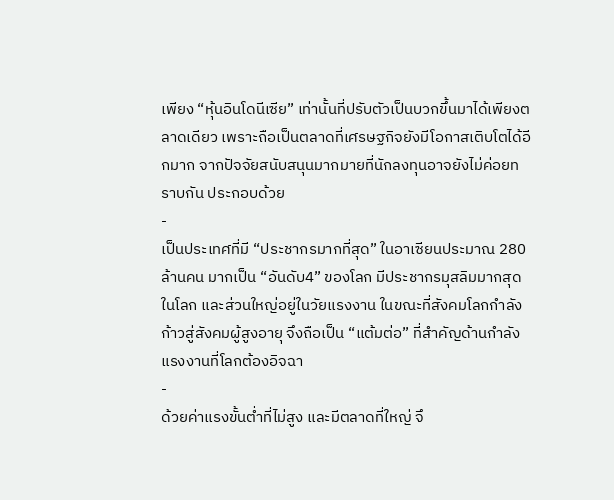เพียง “หุ้นอินโดนีเซีย” เท่านั้นที่ปรับตัวเป็นบวกขึ้นมาได้เพียงตลาดเดียว เพราะถือเป็นตลาดที่เศรษฐกิจยังมีโอกาสเติบโตได้อีกมาก จากปัจจัยสนับสนุนมากมายที่นักลงทุนอาจยังไม่ค่อยทราบกัน ประกอบด้วย
-
เป็นประเทศที่มี “ประชากรมากที่สุด” ในอาเซียนประมาณ 280 ล้านคน มากเป็น “อันดับ4” ของโลก มีประชากรมุสลิมมากสุดในโลก และส่วนใหญ่อยู่ในวัยแรงงาน ในขณะที่สังคมโลกกำลังก้าวสู่สังคมผู้สูงอายุ จึงถือเป็น “แต้มต่อ” ที่สำคัญด้านกำลังแรงงานที่โลกต้องอิจฉา
-
ด้วยค่าแรงขั้นต่ำที่ไม่สูง และมีตลาดที่ใหญ่ จึ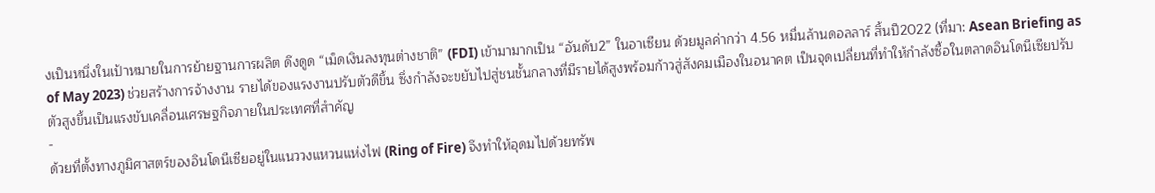งเป็นหนึ่งในเป้าหมายในการย้ายฐานการผลิต ดึงดูด “เม็ดเงินลงทุนต่างชาติ” (FDI) เข้ามามากเป็น “อันดับ2” ในอาเซียน ด้วยมูลค่ากว่า 4.56 หมื่นล้านดอลลาร์ สิ้นปี2022 (ที่มา: Asean Briefing as of May 2023) ช่วยสร้างการจ้างงาน รายได้ของแรงงานปรับตัวดีขึ้น ซึ่งกำลังจะขยับไปสู่ชนชั้นกลางที่มีรายได้สูงพร้อมก้าวสู่สังคมเมืองในอนาคต เป็นจุดเปลี่ยนที่ทำให้กำลังซื้อในตลาดอินโดนีเซียปรับตัวสูงขึ้นเป็นแรงขับเคลื่อนเศรษฐกิจภายในประเทศที่สำคัญ
-
ด้วยที่ตั้งทางภูมิศาสตร์ของอินโดนีเซียอยู่ในแนววงแหวนแห่งไฟ (Ring of Fire) จึงทำให้อุดมไปด้วยทรัพ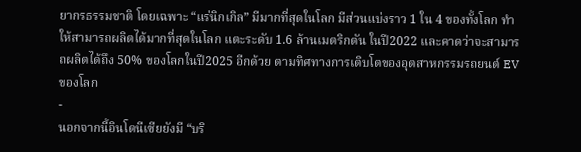ยากรธรรมชาติ โดยเฉพาะ “แร่นิกเกิล” มีมากที่สุดในโลก มีส่วนแบ่งราว 1 ใน 4 ของทั้งโลก ทำให้สามารถผลิตได้มากที่สุดในโลก แตะระดับ 1.6 ล้านเมตริกตัน ในปี2022 และคาดว่าจะสามารถผลิตได้ถึง 50% ของโลกในปี2025 อีกด้วย ตามทิศทางการเติบโตของอุตสาหกรรมรถยนต์ EV ของโลก
-
นอกจากนี้อินโดนีเซียยังมี “บริ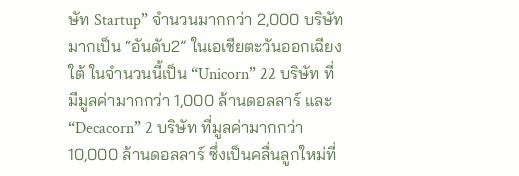ษัท Startup” จำนวนมากกว่า 2,000 บริษัท มากเป็น “อันดับ2” ในเอเชียตะวันออกเฉียงใต้ ในจำนวนนี้เป็น “Unicorn” 22 บริษัท ที่มีมูลค่ามากกว่า 1,000 ล้านดอลลาร์ และ “Decacorn” 2 บริษัท ที่มูลค่ามากกว่า 10,000 ล้านดอลลาร์ ซึ่งเป็นคลื่นลูกใหม่ที่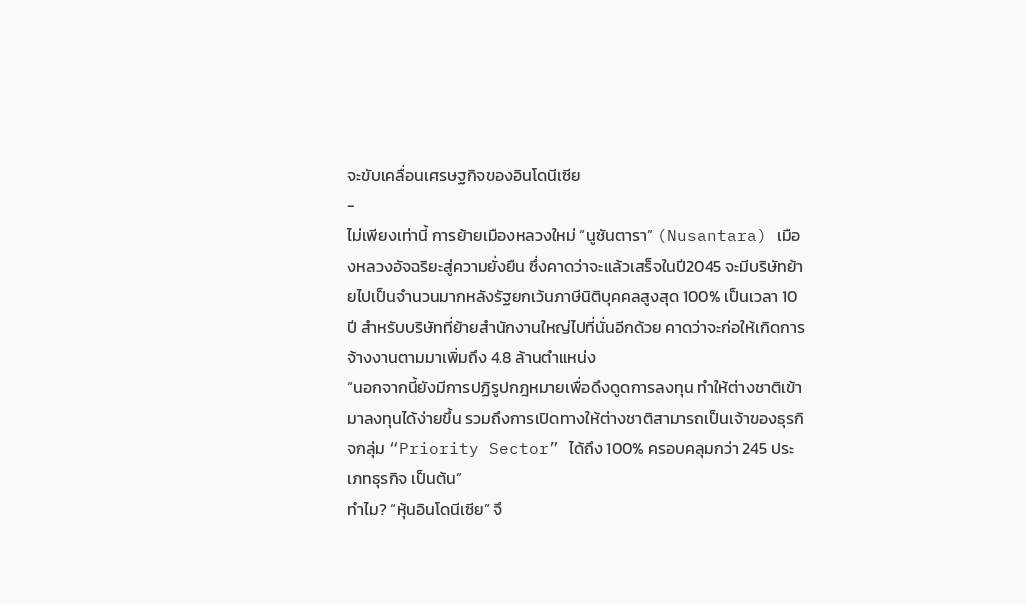จะขับเคลื่อนเศรษฐกิจของอินโดนีเซีย
-
ไม่เพียงเท่านี้ การย้ายเมืองหลวงใหม่ “นูซันตารา” (Nusantara) เมืองหลวงอัจฉริยะสู่ความยั่งยืน ซึ่งคาดว่าจะแล้วเสร็จในปี2045 จะมีบริษัทย้ายไปเป็นจำนวนมากหลังรัฐยกเว้นภาษีนิติบุคคลสูงสุด 100% เป็นเวลา 10 ปี สำหรับบริษัทที่ย้ายสำนักงานใหญ่ไปที่นั่นอีกด้วย คาดว่าจะก่อให้เกิดการจ้างงานตามมาเพิ่มถึง 4.8 ล้านตำแหน่ง
“นอกจากนี้ยังมีการปฏิรูปกฎหมายเพื่อดึงดูดการลงทุน ทำให้ต่างชาติเข้ามาลงทุนได้ง่ายขึ้น รวมถึงการเปิดทางให้ต่างชาติสามารถเป็นเจ้าของธุรกิจกลุ่ม “Priority Sector” ได้ถึง 100% ครอบคลุมกว่า 245 ประเภทธุรกิจ เป็นต้น”
ทำไม? “หุ้นอินโดนีเซีย” จึ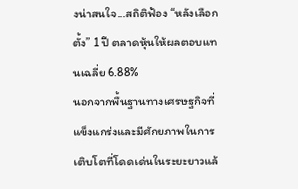งน่าสนใจ...สถิติฟ้อง “หลังเลือกตั้ง” 1 ปี ตลาดหุ้นให้ผลตอบแทนเฉลี่ย 6.88%
นอกจากพื้นฐานทางเศรษฐกิจที่แข็งแกร่งและมีศักยภาพในการเติบโตที่โดดเด่นในระยะยาวแล้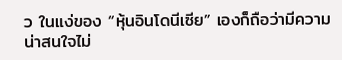ว ในแง่ของ “หุ้นอินโดนีเซีย” เองก็ถือว่ามีความน่าสนใจไม่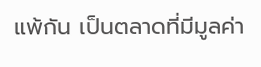แพ้กัน เป็นตลาดที่มีมูลค่า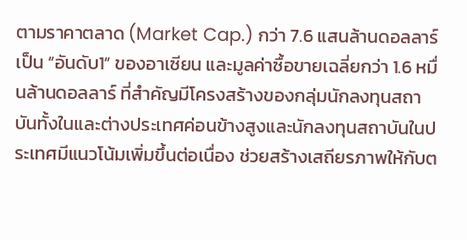ตามราคาตลาด (Market Cap.) กว่า 7.6 แสนล้านดอลลาร์ เป็น “อันดับ1” ของอาเซียน และมูลค่าซื้อขายเฉลี่ยกว่า 1.6 หมื่นล้านดอลลาร์ ที่สำคัญมีโครงสร้างของกลุ่มนักลงทุนสถาบันทั้งในและต่างประเทศค่อนข้างสูงและนักลงทุนสถาบันในประเทศมีแนวโน้มเพิ่มขึ้นต่อเนื่อง ช่วยสร้างเสถียรภาพให้กับต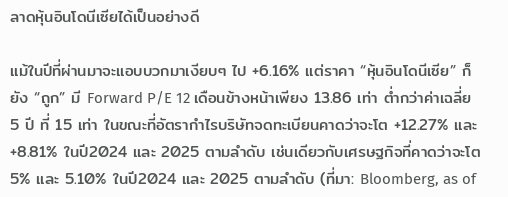ลาดหุ้นอินโดนีเซียได้เป็นอย่างดี

แม้ในปีที่ผ่านมาจะแอบบวกมาเงียบๆ ไป +6.16% แต่ราคา “หุ้นอินโดนีเซีย” ก็ยัง “ถูก” มี Forward P/E 12 เดือนข้างหน้าเพียง 13.86 เท่า ต่ำกว่าค่าเฉลี่ย 5 ปี ที่ 15 เท่า ในขณะที่อัตรากำไรบริษัทจดทะเบียนคาดว่าจะโต +12.27% และ +8.81% ในปี2024 และ 2025 ตามลำดับ เช่นเดียวกับเศรษฐกิจที่คาดว่าจะโต 5% และ 5.10% ในปี2024 และ 2025 ตามลำดับ (ที่มา: Bloomberg, as of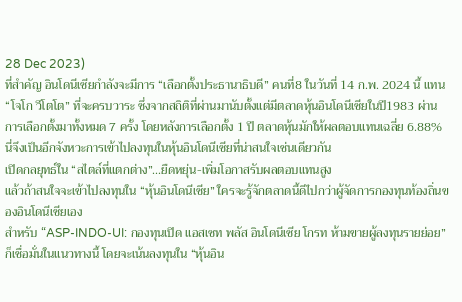28 Dec 2023)
ที่สำคัญ อินโดนีเซียกำลังจะมีการ “เลือกตั้งประธานาธิบดี” คนที่8 ในวันที่ 14 ก.พ. 2024 นี้ แทน “โจโก วีโตโต” ที่จะครบวาระ ซึ่งจากสถิติที่ผ่านมานับตั้งแต่มีตลาดหุ้นอินโดนีเซียในปี1983 ผ่านการเลือกตั้งมาทั้งหมด 7 ครั้ง โดยหลังการเลือกตั้ง 1 ปี ตลาดหุ้นมักให้ผลตอบแทนเฉลี่ย 6.88% นี่จึงเป็นอีกจังหวะการเข้าไปลงทุนในหุ้นอินโดนีเซียที่น่าสนใจเช่นเดียวกัน
เปิดกลยุทธ์ใน “สไตล์ที่แตกต่าง”...ยืดหยุ่น-เพิ่มโอกาสรับผลตอบแทนสูง
แล้วถ้าสนใจจะเข้าไปลงทุนใน “หุ้นอินโดนีเซีย” ใครจะรู้จักตลาดนี้ดีไปกว่าผู้จัดการกองทุนท้องถิ่นของอินโดนีเซียเอง
สำหรับ “ASP-INDO-UI: กองทุนเปิด แอสเซท พลัส อินโดนีเซีย โกรท ห้ามขายผู้ลงทุนรายย่อย” ก็เชื่อมั่นในแนวทางนี้ โดยจะเน้นลงทุนใน “หุ้นอิน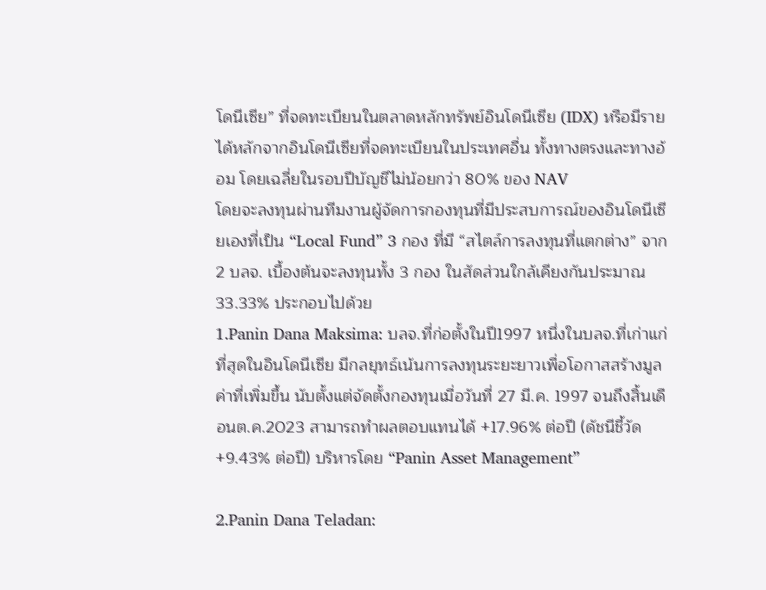โดนีเซีย” ที่จดทะเบียนในตลาดหลักทรัพย์อินโดนีเซีย (IDX) หรือมีรายได้หลักจากอินโดนีเซียที่จดทะเบียนในประเทศอื่น ทั้งทางตรงและทางอ้อม โดยเฉลี่ยในรอบปีบัญชีไม่น้อยกว่า 80% ของ NAV
โดยจะลงทุนผ่านทีมงานผู้จัดการกองทุนที่มีประสบการณ์ของอินโดนีเซียเองที่เป็น “Local Fund” 3 กอง ที่มี “สไตล์การลงทุนที่แตกต่าง” จาก 2 บลจ. เบื้องต้นจะลงทุนทั้ง 3 กอง ในสัดส่วนใกล้เคียงกันประมาณ 33.33% ประกอบไปด้วย
1.Panin Dana Maksima: บลจ.ที่ก่อตั้งในปี1997 หนึ่งในบลจ.ที่เก่าแก่ที่สุดในอินโดนีเซีย มีกลยุทธ์เน้นการลงทุนระยะยาวเพื่อโอกาสสร้างมูลค่าที่เพิ่มขึ้น นับตั้งแต่จัดตั้งกองทุนเมื่อวันที่ 27 มี.ค. 1997 จนถึงสิ้นเดือนต.ค.2023 สามารถทำผลตอบแทนได้ +17.96% ต่อปี (ดัชนีชี้วัด +9.43% ต่อปี) บริหารโดย “Panin Asset Management”

2.Panin Dana Teladan: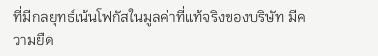ที่มีกลยุทธ์เน้นโฟกัสในมูลค่าที่แท้จริงของบริษัท มีความยืด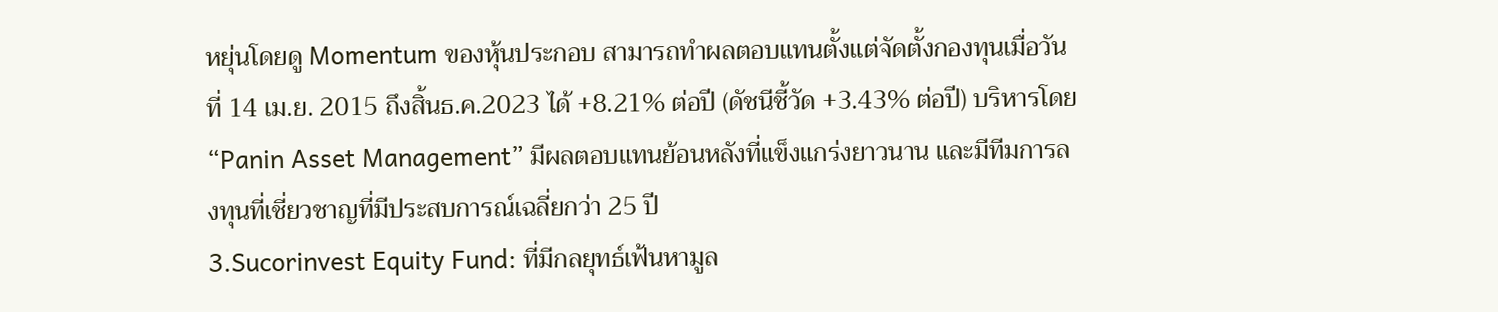หยุ่นโดยดู Momentum ของหุ้นประกอบ สามารถทำผลตอบแทนตั้งแต่จัดตั้งกองทุนเมื่อวันที่ 14 เม.ย. 2015 ถึงสิ้นธ.ค.2023 ได้ +8.21% ต่อปี (ดัชนีชี้วัด +3.43% ต่อปี) บริหารโดย “Panin Asset Management” มีผลตอบแทนย้อนหลังที่แข็งแกร่งยาวนาน และมีทีมการลงทุนที่เชี่ยวชาญที่มีประสบการณ์เฉลี่ยกว่า 25 ปี
3.Sucorinvest Equity Fund: ที่มีกลยุทธ์เฟ้นหามูล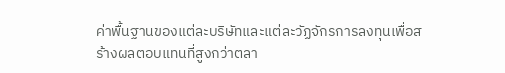ค่าพื้นฐานของแต่ละบริษัทและแต่ละวัฏจักรการลงทุนเพื่อสร้างผลตอบแทนที่สูงกว่าตลา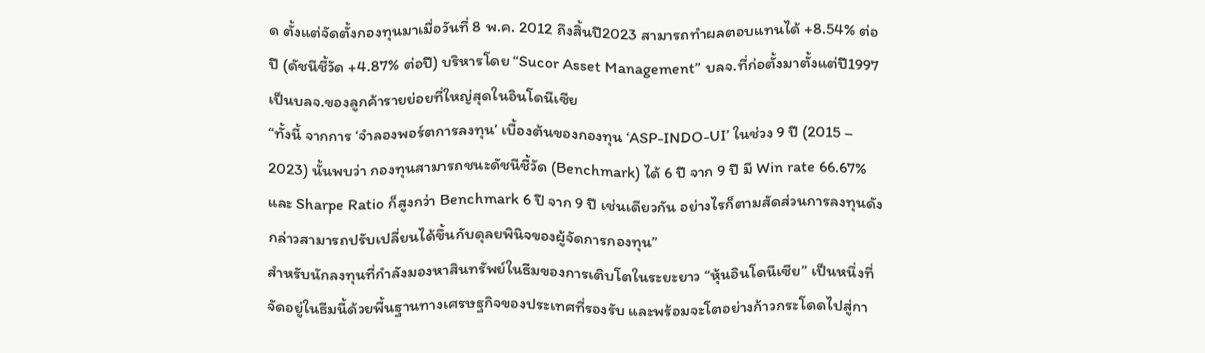ด ตั้งแต่จัดตั้งกองทุนมาเมื่อวันที่ 8 พ.ค. 2012 ถึงสิ้นปี2023 สามารถทำผลตอบแทนได้ +8.54% ต่อปี (ดัชนีชี้วัด +4.87% ต่อปี) บริหารโดย “Sucor Asset Management” บลจ.ที่ก่อตั้งมาตั้งแต่ปี1997 เป็นบลจ.ของลูกค้ารายย่อยที่ใหญ่สุดในอินโดนีเซีย
“ทั้งนี้ จากการ ‘จำลองพอร์ตการลงทุน’ เบื้องต้นของกองทุน ‘ASP-INDO-UI’ ในช่วง 9 ปี (2015 – 2023) นั้นพบว่า กองทุนสามารถชนะดัชนีชี้วัด (Benchmark) ได้ 6 ปี จาก 9 ปี มี Win rate 66.67% และ Sharpe Ratio ก็สูงกว่า Benchmark 6 ปี จาก 9 ปี เช่นเดียวกัน อย่างไรก็ตามสัดส่วนการลงทุนดังกล่าวสามารถปรับเปลี่ยนได้ขึ้นกับดุลยพินิจของผู้จัดการกองทุน”
สำหรับนักลงทุนที่กำลังมองหาสินทรัพย์ในธีมของการเติบโตในระยะยาว “หุ้นอินโดนีเซีย” เป็นหนึ่งที่จัดอยู่ในธีมนี้ด้วยพื้นฐานทางเศรษฐกิจของประเทศที่รองรับ และพร้อมจะโตอย่างก้าวกระโดดไปสู่กา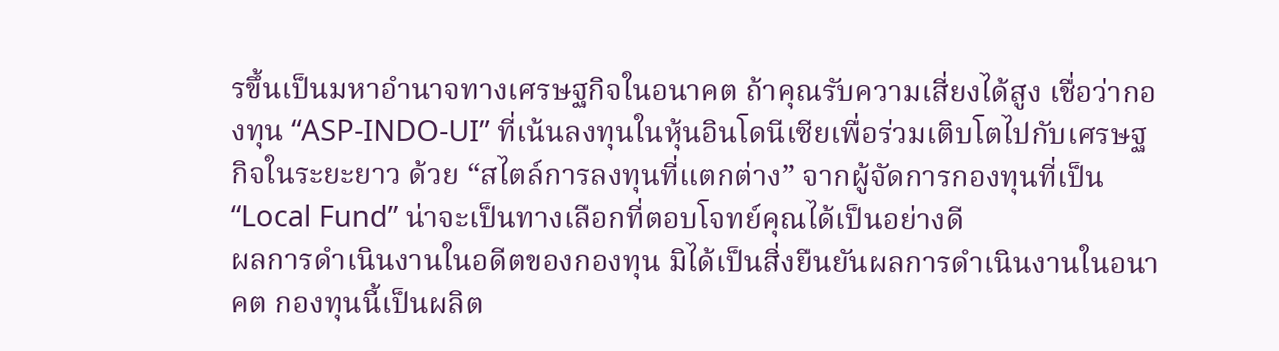รขึ้นเป็นมหาอำนาจทางเศรษฐกิจในอนาคต ถ้าคุณรับความเสี่ยงได้สูง เชื่อว่ากองทุน “ASP-INDO-UI” ที่เน้นลงทุนในหุ้นอินโดนีเซียเพื่อร่วมเติบโตไปกับเศรษฐกิจในระยะยาว ด้วย “สไตล์การลงทุนที่แตกต่าง” จากผู้จัดการกองทุนที่เป็น “Local Fund” น่าจะเป็นทางเลือกที่ตอบโจทย์คุณได้เป็นอย่างดี
ผลการดำเนินงานในอดีตของกองทุน มิได้เป็นสิ่งยืนยันผลการดำเนินงานในอนาคต กองทุนนี้เป็นผลิต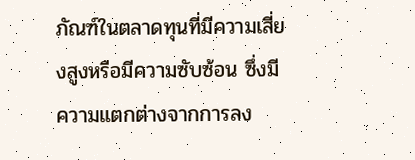ภัณฑ์ในตลาดทุนที่มีความเสี่ยงสูงหรือมีความซับซ้อน ซึ่งมีความแตกต่างจากการลง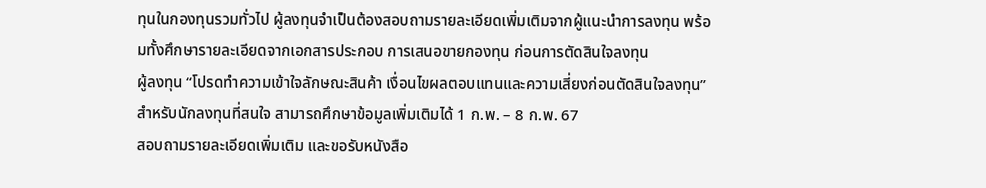ทุนในกองทุนรวมทั่วไป ผู้ลงทุนจำเป็นต้องสอบถามรายละเอียดเพิ่มเติมจากผู้แนะนำการลงทุน พร้อมทั้งศึกษารายละเอียดจากเอกสารประกอบ การเสนอขายกองทุน ก่อนการตัดสินใจลงทุน
ผู้ลงทุน “โปรดทำความเข้าใจลักษณะสินค้า เงื่อนไขผลตอบแทนและความเสี่ยงก่อนตัดสินใจลงทุน”
สำหรับนักลงทุนที่สนใจ สามารถศึกษาข้อมูลเพิ่มเติมได้ 1 ก.พ. – 8 ก.พ. 67
สอบถามรายละเอียดเพิ่มเติม และขอรับหนังสือ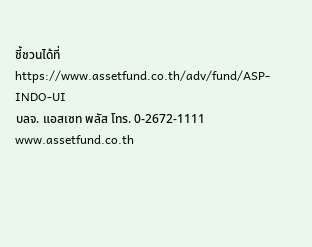ชี้ชวนได้ที่ https://www.assetfund.co.th/adv/fund/ASP-INDO-UI
บลจ. แอสเซท พลัส โทร. 0-2672-1111 www.assetfund.co.th